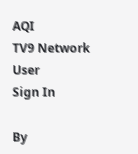AQI
TV9 Network
User
Sign In

By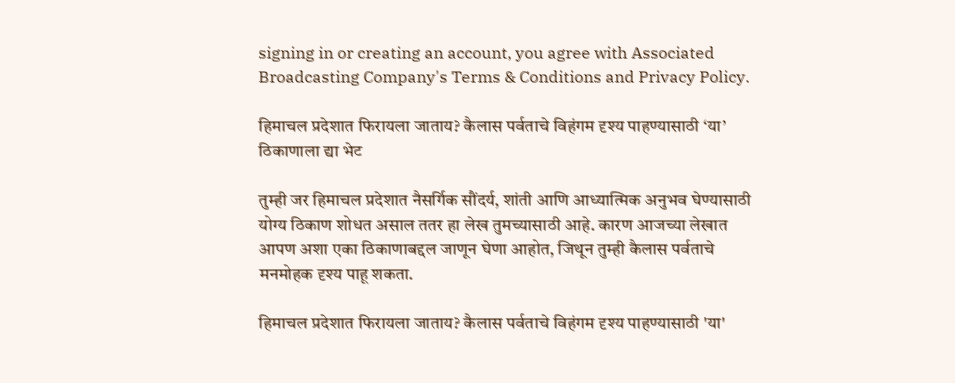signing in or creating an account, you agree with Associated Broadcasting Company's Terms & Conditions and Privacy Policy.

हिमाचल प्रदेशात फिरायला जाताय? कैलास पर्वताचे विहंगम दृश्य पाहण्यासाठी ‘या’ ठिकाणाला द्या भेट

तुम्ही जर हिमाचल प्रदेशात नैसर्गिक सौंदर्य, शांती आणि आध्यात्मिक अनुभव घेण्यासाठी योग्य ठिकाण शोधत असाल ततर हा लेख तुमच्यासाठी आहे. कारण आजच्या लेखात आपण अशा एका ठिकाणाबद्दल जाणून घेणा आहोत, जिथून तुम्ही कैलास पर्वताचे मनमोहक दृश्य पाहू शकता.

हिमाचल प्रदेशात फिरायला जाताय? कैलास पर्वताचे विहंगम दृश्य पाहण्यासाठी 'या'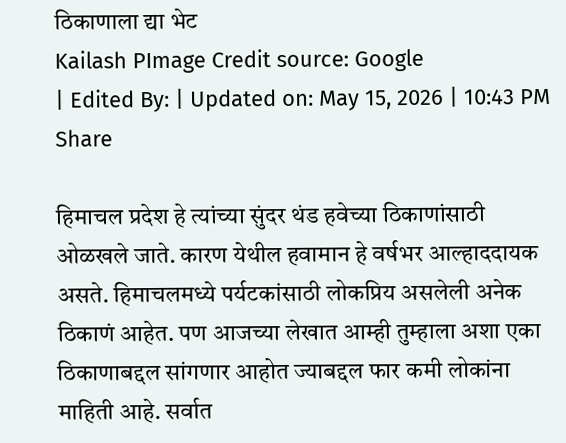ठिकाणाला द्या भेट
Kailash PImage Credit source: Google
| Edited By: | Updated on: May 15, 2026 | 10:43 PM
Share

हिमाचल प्रदेश हे त्यांच्या सुंदर थंड हवेच्या ठिकाणांसाठी ओळखले जाते. कारण येथील हवामान हे वर्षभर आल्हाददायक असते. हिमाचलमध्ये पर्यटकांसाठी लोकप्रिय असलेली अनेक ठिकाणं आहेत. पण आजच्या लेखात आम्ही तुम्हाला अशा एका ठिकाणाबद्दल सांगणार आहोत ज्याबद्दल फार कमी लोकांना माहिती आहे. सर्वात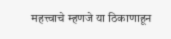महत्त्वाचे म्हणजे या ठिकाणाहून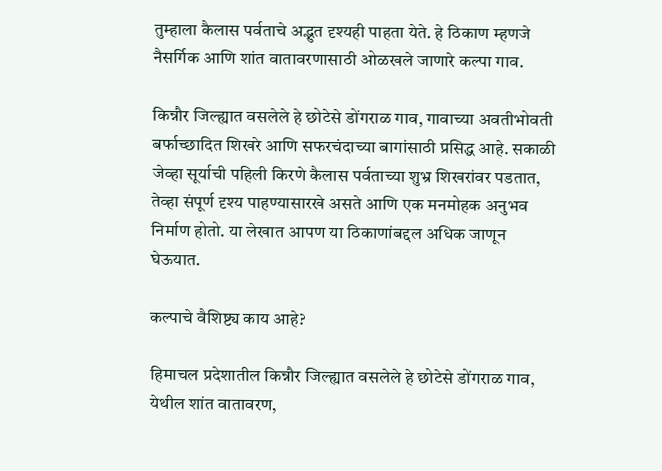तुम्हाला कैलास पर्वताचे अद्भुत दृश्यही पाहता येते. हे ठिकाण म्हणजे नैसर्गिक आणि शांत वातावरणासाठी ओळखले जाणारे कल्पा गाव.

किन्नौर जिल्ह्यात वसलेले हे छोटेसे डोंगराळ गाव, गावाच्या अवतीभोवती बर्फाच्छादित शिखरे आणि सफरचंदाच्या बागांसाठी प्रसिद्ध आहे. सकाळी जेव्हा सूर्याची पहिली किरणे कैलास पर्वताच्या शुभ्र शिखरांवर पडतात, तेव्हा संपूर्ण दृश्य पाहण्यासारखे असते आणि एक मनमोहक अनुभव निर्माण होतो. या लेखात आपण या ठिकाणांबद्दल अधिक जाणून घेऊयात.

कल्पाचे वैशिष्ट्य काय आहे?

हिमाचल प्रदेशातील किन्नौर जिल्ह्यात वसलेले हे छोटेसे डोंगराळ गाव, येथील शांत वातावरण,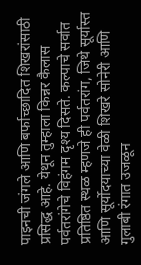पाइनची जंगले आणि बर्फाच्छादित शिखरांसाठी प्रसिद्ध आहे. येथून तुम्हाला किन्नर कैलास पर्वतरांगेचे विहंगम दृश्य दिसते. कल्पाचे सर्वात प्रतिष्ठित स्थळ म्हणजे ही पर्वतरांग, जिथे सूर्यास्त आणि सूर्योदयाच्या वेळी शिखरे सोनेरी आणि गुलाबी रंगात उजळून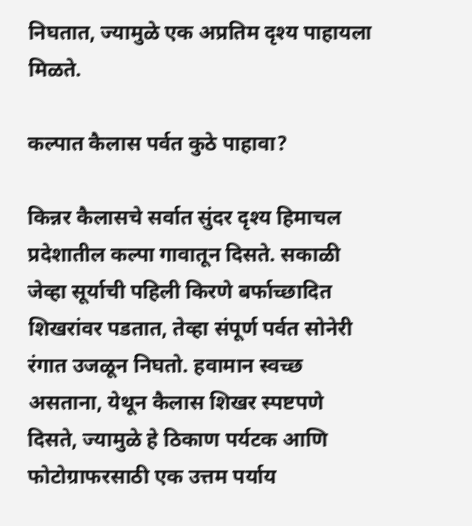निघतात, ज्यामुळे एक अप्रतिम दृश्य पाहायला मिळते.

कल्पात कैलास पर्वत कुठे पाहावा?

किन्नर कैलासचे सर्वात सुंदर दृश्य हिमाचल प्रदेशातील कल्पा गावातून दिसते. सकाळी जेव्हा सूर्याची पहिली किरणे बर्फाच्छादित शिखरांवर पडतात, तेव्हा संपूर्ण पर्वत सोनेरी रंगात उजळून निघतो. हवामान स्वच्छ असताना, येथून कैलास शिखर स्पष्टपणे दिसते, ज्यामुळे हे ठिकाण पर्यटक आणि फोटोग्राफरसाठी एक उत्तम पर्याय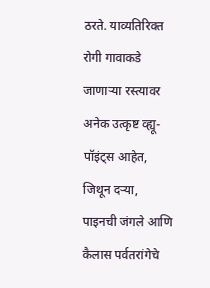ठरते. याव्यतिरिक्त रोगी गावाकडे जाणाऱ्या रस्त्यावर अनेक उत्कृष्ट व्ह्यू-पॉइंट्स आहेत, जिथून दऱ्या, पाइनची जंगले आणि कैलास पर्वतरांगेचे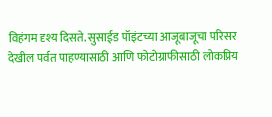विहंगम दृश्य दिसते. सुसाईड पॉइंटच्या आजूबाजूचा परिसर देखील पर्वत पाहण्यासाठी आणि फोटोग्राफीसाठी लोकप्रिय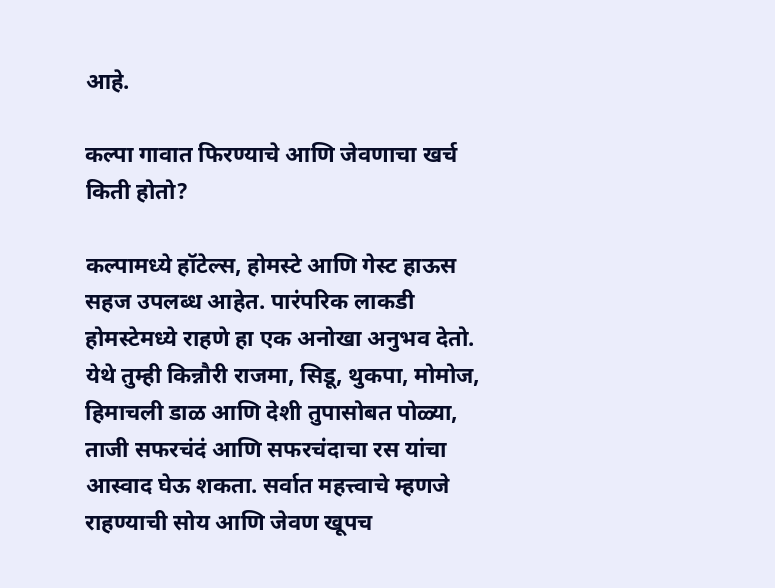आहे.

कल्पा गावात फिरण्याचे आणि जेवणाचा खर्च किती होतो?

कल्पामध्ये हॉटेल्स, होमस्टे आणि गेस्ट हाऊस सहज उपलब्ध आहेत. पारंपरिक लाकडी होमस्टेमध्ये राहणे हा एक अनोखा अनुभव देतो. येथे तुम्ही किन्नौरी राजमा, सिडू, थुकपा, मोमोज, हिमाचली डाळ आणि देशी तुपासोबत पोळ्या, ताजी सफरचंदं आणि सफरचंदाचा रस यांचा आस्वाद घेऊ शकता. सर्वात महत्त्वाचे म्हणजे राहण्याची सोय आणि जेवण खूपच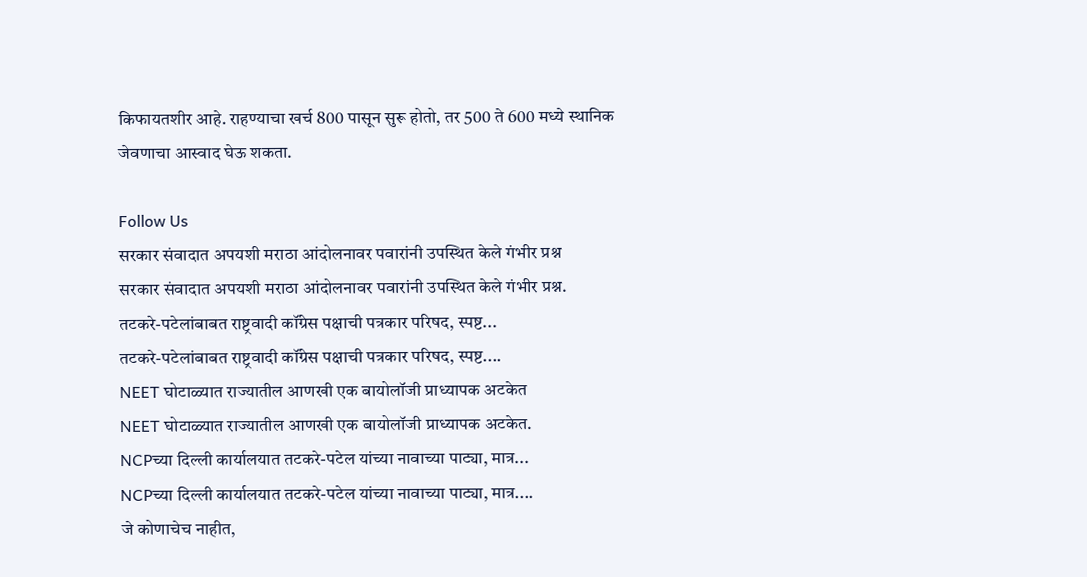किफायतशीर आहे. राहण्याचा खर्च 800 पासून सुरू होतो, तर 500 ते 600 मध्ये स्थानिक जेवणाचा आस्वाद घेऊ शकता.

Follow Us
सरकार संवादात अपयशी मराठा आंदोलनावर पवारांनी उपस्थित केले गंभीर प्रश्न
सरकार संवादात अपयशी मराठा आंदोलनावर पवारांनी उपस्थित केले गंभीर प्रश्न.
तटकरे-पटेलांबाबत राष्ट्रवादी कॉंग्रेस पक्षाची पत्रकार परिषद, स्पष्ट...
तटकरे-पटेलांबाबत राष्ट्रवादी कॉंग्रेस पक्षाची पत्रकार परिषद, स्पष्ट....
NEET घोटाळ्यात राज्यातील आणखी एक बायोलॉजी प्राध्यापक अटकेत
NEET घोटाळ्यात राज्यातील आणखी एक बायोलॉजी प्राध्यापक अटकेत.
NCPच्या दिल्ली कार्यालयात तटकरे-पटेल यांच्या नावाच्या पाट्या, मात्र...
NCPच्या दिल्ली कार्यालयात तटकरे-पटेल यांच्या नावाच्या पाट्या, मात्र....
जे कोणाचेच नाहीत,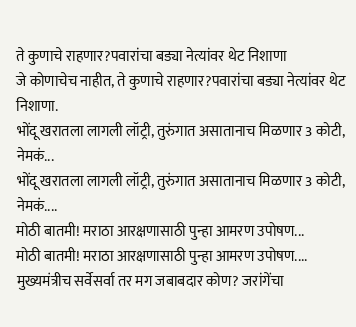ते कुणाचे राहणार?पवारांचा बड्या नेत्यांवर थेट निशाणा
जे कोणाचेच नाहीत, ते कुणाचे राहणार?पवारांचा बड्या नेत्यांवर थेट निशाणा.
भोंदू खरातला लागली लॉट्री, तुरुंगात असातानाच मिळणार 3 कोटी, नेमकं...
भोंदू खरातला लागली लॉट्री, तुरुंगात असातानाच मिळणार 3 कोटी, नेमकं....
मोठी बातमी! मराठा आरक्षणासाठी पुन्हा आमरण उपोषण...
मोठी बातमी! मराठा आरक्षणासाठी पुन्हा आमरण उपोषण....
मुख्यमंत्रीच सर्वेसर्वा तर मग जबाबदार कोण? जरांगेंचा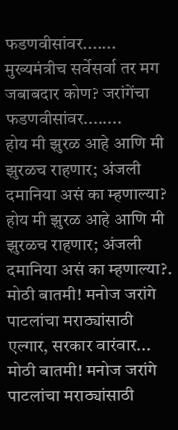फडणवीसांवर.......
मुख्यमंत्रीच सर्वेसर्वा तर मग जबाबदार कोण? जरांगेंचा फडणवीसांवर........
होय मी झुरळ आहे आणि मी झुरळच राहणार; अंजली दमानिया असं का म्हणाल्या?
होय मी झुरळ आहे आणि मी झुरळच राहणार; अंजली दमानिया असं का म्हणाल्या?.
मोठी बातमी! मनोज जरांगे पाटलांचा मराठ्यांसाठी एल्गार, सरकार वारंवार...
मोठी बातमी! मनोज जरांगे पाटलांचा मराठ्यांसाठी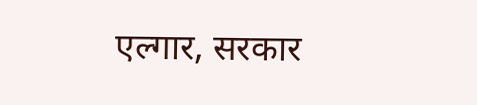एल्गार, सरकार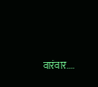वारंवार....